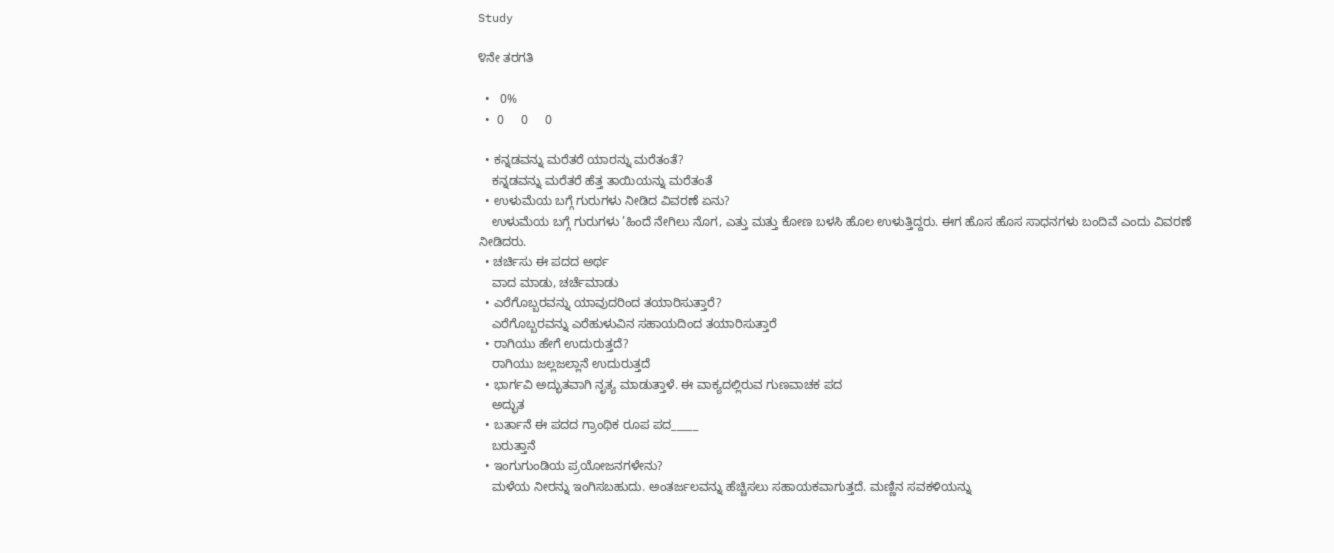Study

೪ನೇ ತರಗತಿ

  •   0%
  •  0     0     0

  • ಕನ್ನಡವನ್ನು ಮರೆತರೆ ಯಾರನ್ನು ಮರೆತಂತೆ?
    ಕನ್ನಡವನ್ನು ಮರೆತರೆ ಹೆತ್ತ ತಾಯಿಯನ್ನು ಮರೆತಂತೆ
  • ಉಳುಮೆಯ ಬಗ್ಗೆ ಗುರುಗಳು ನೀಡಿದ ವಿವರಣೆ ಏನು?
    ಉಳುಮೆಯ ಬಗ್ಗೆ ಗುರುಗಳು ’ಹಿಂದೆ ನೇಗಿಲು ನೊಗ, ಎತ್ತು ಮತ್ತು ಕೋಣ ಬಳಸಿ ಹೊಲ ಉಳುತ್ತಿದ್ದರು. ಈಗ ಹೊಸ ಹೊಸ ಸಾಧನಗಳು ಬಂದಿವೆ ಎಂದು ವಿವರಣೆ ನೀಡಿದರು.
  • ಚರ್ಚಿಸು ಈ ಪದದ ಅರ್ಥ
    ವಾದ ಮಾಡು, ಚರ್ಚೆಮಾಡು
  • ಎರೆಗೊಬ್ಬರವನ್ನು ಯಾವುದರಿಂದ ತಯಾರಿಸುತ್ತಾರೆ?
    ಎರೆಗೊಬ್ಬರವನ್ನು ಎರೆಹುಳುವಿನ ಸಹಾಯದಿಂದ ತಯಾರಿಸುತ್ತಾರೆ
  • ರಾಗಿಯು ಹೇಗೆ ಉದುರುತ್ತದೆ?
    ರಾಗಿಯು ಜಲ್ಲಜಲ್ಲಾನೆ ಉದುರುತ್ತದೆ
  • ಭಾರ್ಗವಿ ಅದ್ಭುತವಾಗಿ ನೃತ್ಯ ಮಾಡುತ್ತಾಳೆ. ಈ ವಾಕ್ಯದಲ್ಲಿರುವ ಗುಣವಾಚಕ ಪದ
    ಅದ್ಭುತ
  • ಬರ್ತಾನೆ ಈ ಪದದ ಗ್ರಾಂಥಿಕ ರೂಪ ಪದ_____
    ಬರುತ್ತಾನೆ
  • ಇಂಗುಗುಂಡಿಯ ಪ್ರಯೋಜನಗಳೇನು?
    ಮಳೆಯ ನೀರನ್ನು ಇಂಗಿಸಬಹುದು. ಅಂತರ್ಜಲವನ್ನು ಹೆಚ್ಚಿಸಲು ಸಹಾಯಕವಾಗುತ್ತದೆ. ಮಣ್ಣಿನ ಸವಕಳಿಯನ್ನು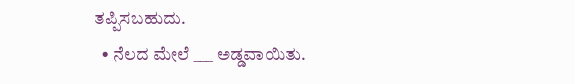ತಪ್ಪಿಸಬಹುದು.
  • ನೆಲದ ಮೇಲೆ ___ ಅಡ್ಡವಾಯಿತು.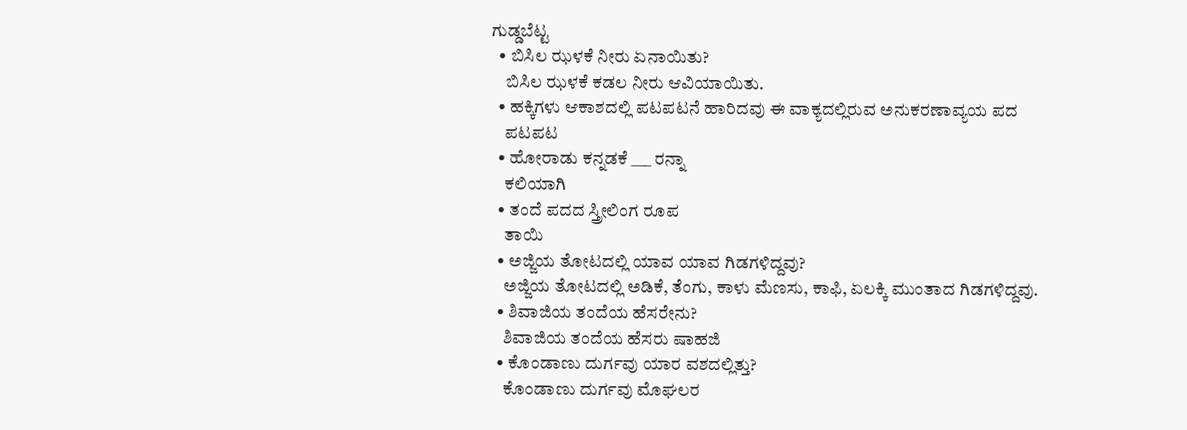ಗುಡ್ಡಬೆಟ್ಟ
  • ಬಿಸಿಲ ಝಳಕೆ ನೀರು ಏನಾಯಿತು?
    ಬಿಸಿಲ ಝಳಕೆ ಕಡಲ ನೀರು ಆವಿಯಾಯಿತು.
  • ಹಕ್ಕಿಗಳು ಆಕಾಶದಲ್ಲಿ ಪಟಪಟನೆ ಹಾರಿದವು ಈ ವಾಕ್ಯದಲ್ಲಿರುವ ಅನುಕರಣಾವ್ಯಯ ಪದ
    ಪಟಪಟ
  • ಹೋರಾಡು ಕನ್ನಡಕೆ ___ ರನ್ನಾ
    ಕಲಿಯಾಗಿ
  • ತಂದೆ ಪದದ ಸ್ತ್ರೀಲಿಂಗ ರೂಪ
    ತಾಯಿ
  • ಅಜ್ಜಿಯ ತೋಟದಲ್ಲಿ ಯಾವ ಯಾವ ಗಿಡಗಳಿದ್ದವು?
    ಅಜ್ಜಿಯ ತೋಟದಲ್ಲಿ ಅಡಿಕೆ, ತೆಂಗು, ಕಾಳು ಮೆಣಸು, ಕಾಫಿ, ಏಲಕ್ಕಿ ಮುಂತಾದ ಗಿಡಗಳಿದ್ದವು.
  • ಶಿವಾಜಿಯ ತಂದೆಯ ಹೆಸರೇನು?
    ಶಿವಾಜಿಯ ತಂದೆಯ ಹೆಸರು ಷಾಹಜಿ
  • ಕೊಂಡಾಣು ದುರ್ಗವು ಯಾರ ವಶದಲ್ಲಿತ್ತು?
    ಕೊಂಡಾಣು ದುರ್ಗವು ಮೊಘಲರ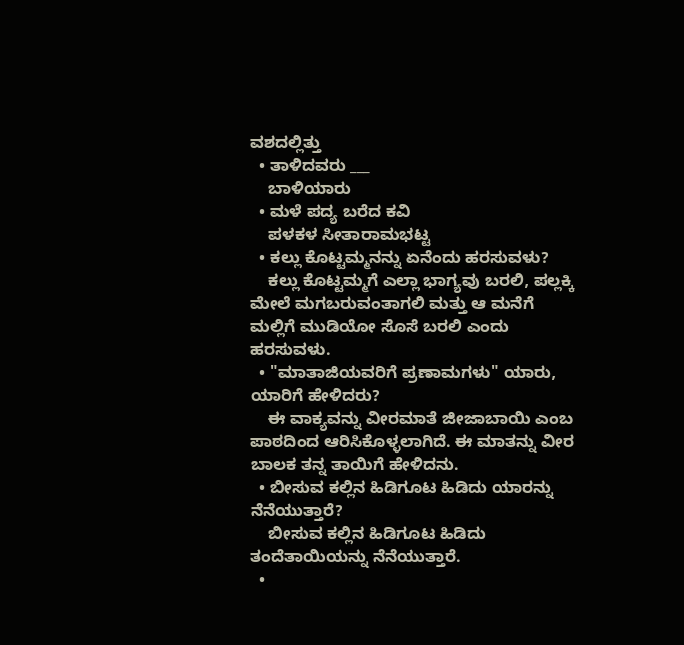ವಶದಲ್ಲಿತ್ತು
  • ತಾಳಿದವರು ___
    ಬಾಳಿಯಾರು
  • ಮಳೆ ಪದ್ಯ ಬರೆದ ಕವಿ
    ಪಳಕಳ ಸೀತಾರಾಮಭಟ್ಟ
  • ಕಲ್ಲು ಕೊಟ್ಟಮ್ಮನನ್ನು ಏನೆಂದು ಹರಸುವಳು?
    ಕಲ್ಲು ಕೊಟ್ಟಮ್ಮಗೆ ಎಲ್ಲಾ ಭಾಗ್ಯವು ಬರಲಿ, ಪಲ್ಲಕ್ಕಿ ಮೇಲೆ ಮಗಬರುವಂತಾಗಲಿ ಮತ್ತು ಆ ಮನೆಗೆ ಮಲ್ಲಿಗೆ ಮುಡಿಯೋ ಸೊಸೆ ಬರಲಿ ಎಂದು ಹರಸುವಳು.
  • "ಮಾತಾಜಿಯವರಿಗೆ ಪ್ರಣಾಮಗಳು" ಯಾರು, ಯಾರಿಗೆ ಹೇಳಿದರು?
    ಈ ವಾಕ್ಯವನ್ನು ವೀರಮಾತೆ ಜೀಜಾಬಾಯಿ ಎಂಬ ಪಾಠದಿಂದ ಆರಿಸಿಕೊಳ್ಳಲಾಗಿದೆ. ಈ ಮಾತನ್ನು ವೀರ ಬಾಲಕ ತನ್ನ ತಾಯಿಗೆ ಹೇಳಿದನು.
  • ಬೀಸುವ ಕಲ್ಲಿನ ಹಿಡಿಗೂಟ ಹಿಡಿದು ಯಾರನ್ನು ನೆನೆಯುತ್ತಾರೆ?
    ಬೀಸುವ ಕಲ್ಲಿನ ಹಿಡಿಗೂಟ ಹಿಡಿದು ತಂದೆತಾಯಿಯನ್ನು ನೆನೆಯುತ್ತಾರೆ.
  •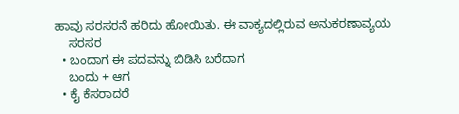ಹಾವು ಸರಸರನೆ ಹರಿದು ಹೋಯಿತು. ಈ ವಾಕ್ಯದಲ್ಲಿರುವ ಅನುಕರಣಾವ್ಯಯ
    ಸರಸರ
  • ಬಂದಾಗ ಈ ಪದವನ್ನು ಬಿಡಿಸಿ ಬರೆದಾಗ
    ಬಂದು + ಆಗ
  • ಕೈ ಕೆಸರಾದರೆ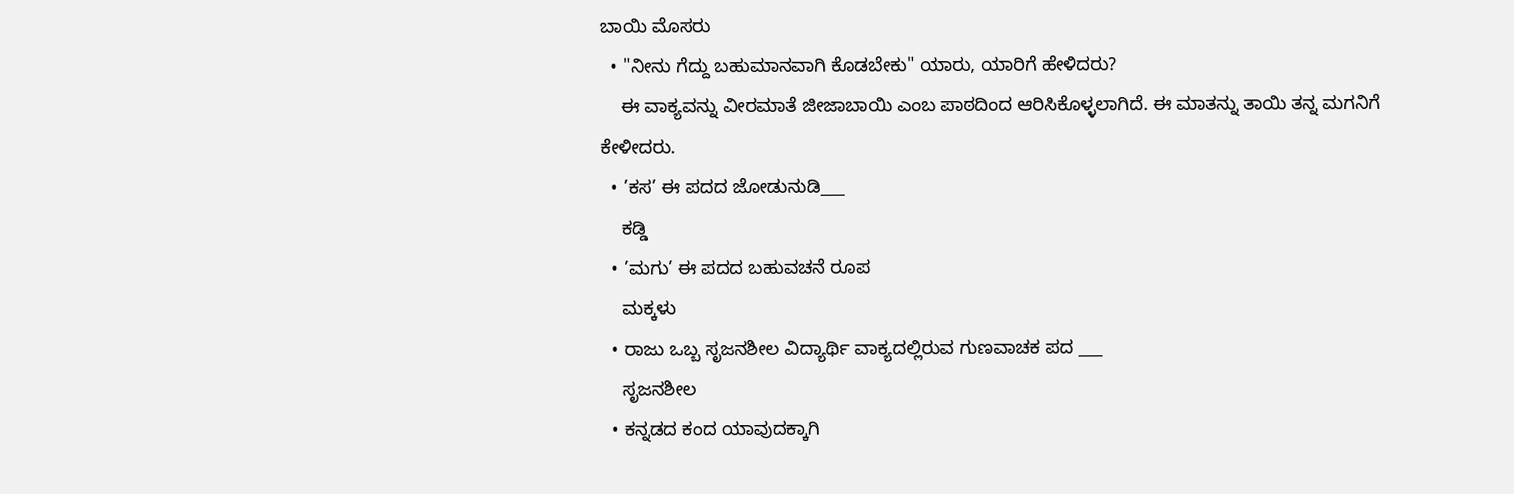ಬಾಯಿ ಮೊಸರು
  • "ನೀನು ಗೆದ್ದು ಬಹುಮಾನವಾಗಿ ಕೊಡಬೇಕು" ಯಾರು, ಯಾರಿಗೆ ಹೇಳಿದರು?
    ಈ ವಾಕ್ಯವನ್ನು ವೀರಮಾತೆ ಜೀಜಾಬಾಯಿ ಎಂಬ ಪಾಠದಿಂದ ಆರಿಸಿಕೊಳ್ಳಲಾಗಿದೆ. ಈ ಮಾತನ್ನು ತಾಯಿ ತನ್ನ ಮಗನಿಗೆ ಕೇಳೀದರು.
  • ’ಕಸ’ ಈ ಪದದ ಜೋಡುನುಡಿ___
    ಕಡ್ಡಿ
  • ’ಮಗು’ ಈ ಪದದ ಬಹುವಚನೆ ರೂಪ
    ಮಕ್ಕಳು
  • ರಾಜು ಒಬ್ಬ ಸೃಜನಶೀಲ ವಿದ್ಯಾರ್ಥಿ ವಾಕ್ಯದಲ್ಲಿರುವ ಗುಣವಾಚಕ ಪದ ___
    ಸೃಜನಶೀಲ
  • ಕನ್ನಡದ ಕಂದ ಯಾವುದಕ್ಕಾಗಿ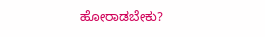ಹೋರಾಡಬೇಕು?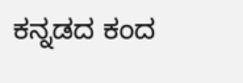ಕನ್ನಡದ ಕಂದ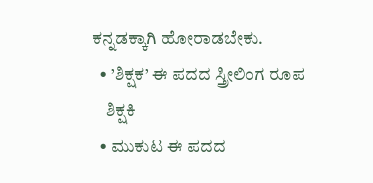ಕನ್ನಡಕ್ಕಾಗಿ ಹೋರಾಡಬೇಕು.
  • ’ಶಿಕ್ಷಕ’ ಈ ಪದದ ಸ್ತ್ರೀಲಿಂಗ ರೂಪ
    ಶಿಕ್ಷಕಿ
  • ಮುಕುಟ ಈ ಪದದ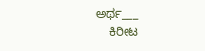ಅರ್ಥ___
    ಕಿರೀಟ